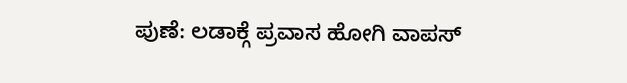ಪುಣೆ: ಲಡಾಕ್ಗೆ ಪ್ರವಾಸ ಹೋಗಿ ವಾಪಸ್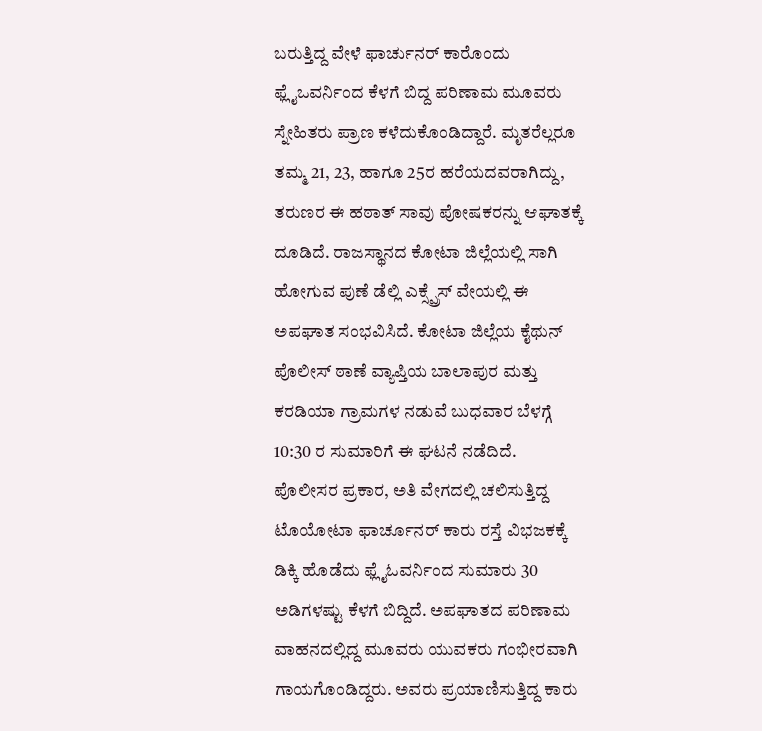ಬರುತ್ತಿದ್ದ ವೇಳೆ ಫಾರ್ಚುನರ್ ಕಾರೊಂದು ಫ್ಲೈಒವರ್ನಿಂದ ಕೆಳಗೆ ಬಿದ್ದ ಪರಿಣಾಮ ಮೂವರು ಸ್ನೇಹಿತರು ಪ್ರಾಣ ಕಳೆದುಕೊಂಡಿದ್ದಾರೆ. ಮೃತರೆಲ್ಲರೂ ತಮ್ಮ 21, 23, ಹಾಗೂ 25ರ ಹರೆಯದವರಾಗಿದ್ದು, ತರುಣರ ಈ ಹಠಾತ್ ಸಾವು ಪೋಷಕರನ್ನು ಆಘಾತಕ್ಕೆ ದೂಡಿದೆ. ರಾಜಸ್ಥಾನದ ಕೋಟಾ ಜಿಲ್ಲೆಯಲ್ಲಿ ಸಾಗಿ ಹೋಗುವ ಪುಣೆ ಡೆಲ್ಲಿ ಎಕ್ಸ್ಪ್ರೆಸ್ ವೇಯಲ್ಲಿ ಈ ಅಪಘಾತ ಸಂಭವಿಸಿದೆ. ಕೋಟಾ ಜಿಲ್ಲೆಯ ಕೈಥುನ್ ಪೊಲೀಸ್ ಠಾಣೆ ವ್ಯಾಪ್ತಿಯ ಬಾಲಾಪುರ ಮತ್ತು ಕರಡಿಯಾ ಗ್ರಾಮಗಳ ನಡುವೆ ಬುಧವಾರ ಬೆಳಗ್ಗೆ 10:30 ರ ಸುಮಾರಿಗೆ ಈ ಘಟನೆ ನಡೆದಿದೆ.
ಪೊಲೀಸರ ಪ್ರಕಾರ, ಅತಿ ವೇಗದಲ್ಲಿ ಚಲಿಸುತ್ತಿದ್ದ ಟೊಯೋಟಾ ಫಾರ್ಚೂನರ್ ಕಾರು ರಸ್ತೆ ವಿಭಜಕಕ್ಕೆ ಡಿಕ್ಕಿ ಹೊಡೆದು ಫ್ಲೈಓವರ್ನಿಂದ ಸುಮಾರು 30 ಅಡಿಗಳಷ್ಟು ಕೆಳಗೆ ಬಿದ್ದಿದೆ. ಅಪಘಾತದ ಪರಿಣಾಮ ವಾಹನದಲ್ಲಿದ್ದ ಮೂವರು ಯುವಕರು ಗಂಭೀರವಾಗಿ ಗಾಯಗೊಂಡಿದ್ದರು. ಅವರು ಪ್ರಯಾಣಿಸುತ್ತಿದ್ದ ಕಾರು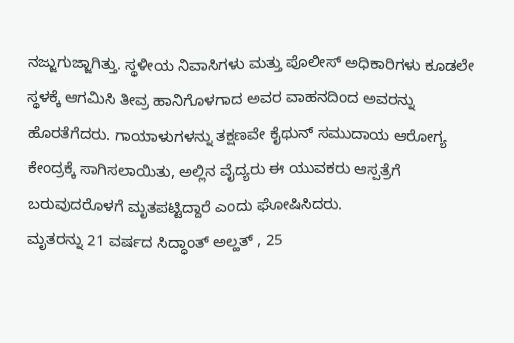ನಜ್ಜುಗುಜ್ಜಾಗಿತ್ತು. ಸ್ಥಳೀಯ ನಿವಾಸಿಗಳು ಮತ್ತು ಪೊಲೀಸ್ ಅಧಿಕಾರಿಗಳು ಕೂಡಲೇ ಸ್ಥಳಕ್ಕೆ ಆಗಮಿಸಿ ತೀವ್ರ ಹಾನಿಗೊಳಗಾದ ಅವರ ವಾಹನದಿಂದ ಅವರನ್ನು ಹೊರತೆಗೆದರು. ಗಾಯಾಳುಗಳನ್ನು ತಕ್ಷಣವೇ ಕೈಥುನ್ ಸಮುದಾಯ ಆರೋಗ್ಯ ಕೇಂದ್ರಕ್ಕೆ ಸಾಗಿಸಲಾಯಿತು, ಅಲ್ಲಿನ ವೈದ್ಯರು ಈ ಯುವಕರು ಆಸ್ಪತ್ರೆಗೆ ಬರುವುದರೊಳಗೆ ಮೃತಪಟ್ಟಿದ್ದಾರೆ ಎಂದು ಘೋಷಿಸಿದರು.
ಮೃತರನ್ನು 21 ವರ್ಷದ ಸಿದ್ಧಾಂತ್ ಅಲ್ಹತ್ , 25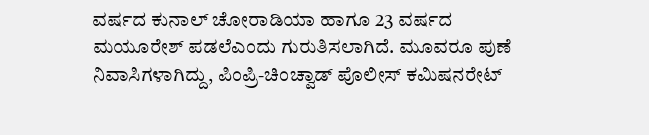ವರ್ಷದ ಕುನಾಲ್ ಚೋರಾಡಿಯಾ ಹಾಗೂ 23 ವರ್ಷದ ಮಯೂರೇಶ್ ಪಡಲೆಎಂದು ಗುರುತಿಸಲಾಗಿದೆ. ಮೂವರೂ ಪುಣೆ ನಿವಾಸಿಗಳಾಗಿದ್ದು, ಪಿಂಪ್ರಿ-ಚಿಂಚ್ವಾಡ್ ಪೊಲೀಸ್ ಕಮಿಷನರೇಟ್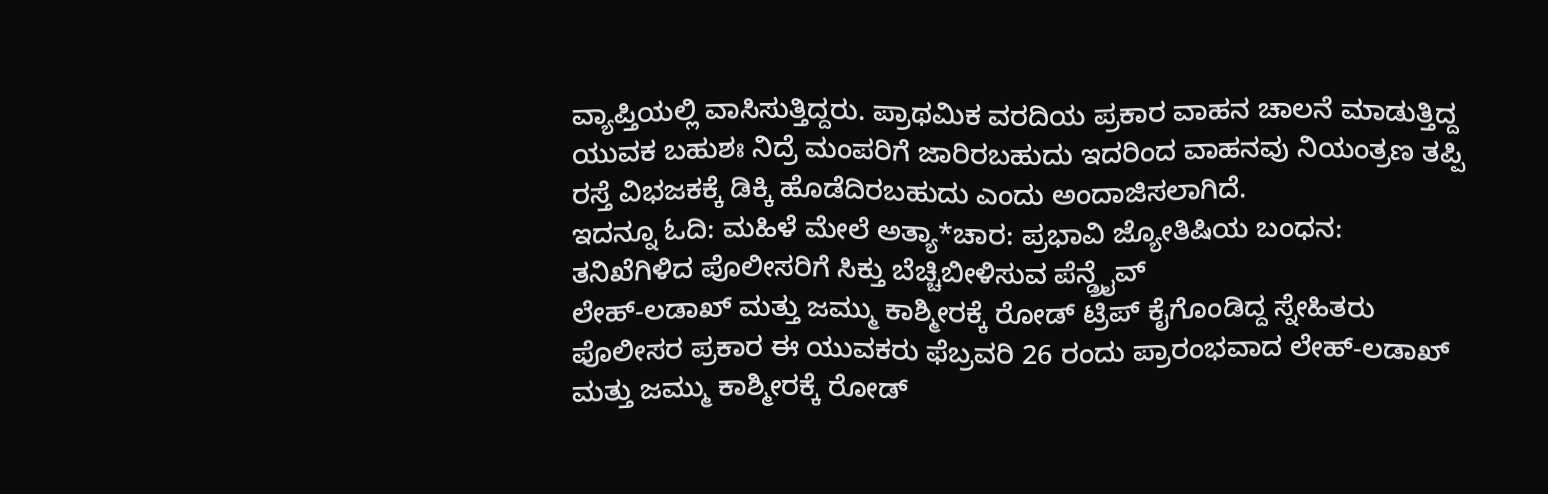ವ್ಯಾಪ್ತಿಯಲ್ಲಿ ವಾಸಿಸುತ್ತಿದ್ದರು. ಪ್ರಾಥಮಿಕ ವರದಿಯ ಪ್ರಕಾರ ವಾಹನ ಚಾಲನೆ ಮಾಡುತ್ತಿದ್ದ ಯುವಕ ಬಹುಶಃ ನಿದ್ರೆ ಮಂಪರಿಗೆ ಜಾರಿರಬಹುದು ಇದರಿಂದ ವಾಹನವು ನಿಯಂತ್ರಣ ತಪ್ಪಿ ರಸ್ತೆ ವಿಭಜಕಕ್ಕೆ ಡಿಕ್ಕಿ ಹೊಡೆದಿರಬಹುದು ಎಂದು ಅಂದಾಜಿಸಲಾಗಿದೆ.
ಇದನ್ನೂ ಓದಿ: ಮಹಿಳೆ ಮೇಲೆ ಅತ್ಯಾ*ಚಾರ: ಪ್ರಭಾವಿ ಜ್ಯೋತಿಷಿಯ ಬಂಧನ: ತನಿಖೆಗಿಳಿದ ಪೊಲೀಸರಿಗೆ ಸಿಕ್ತು ಬೆಚ್ಚಿಬೀಳಿಸುವ ಪೆನ್ಡ್ರೈವ್
ಲೇಹ್-ಲಡಾಖ್ ಮತ್ತು ಜಮ್ಮು ಕಾಶ್ಮೀರಕ್ಕೆ ರೋಡ್ ಟ್ರಿಪ್ ಕೈಗೊಂಡಿದ್ದ ಸ್ನೇಹಿತರು
ಪೊಲೀಸರ ಪ್ರಕಾರ ಈ ಯುವಕರು ಫೆಬ್ರವರಿ 26 ರಂದು ಪ್ರಾರಂಭವಾದ ಲೇಹ್-ಲಡಾಖ್ ಮತ್ತು ಜಮ್ಮು ಕಾಶ್ಮೀರಕ್ಕೆ ರೋಡ್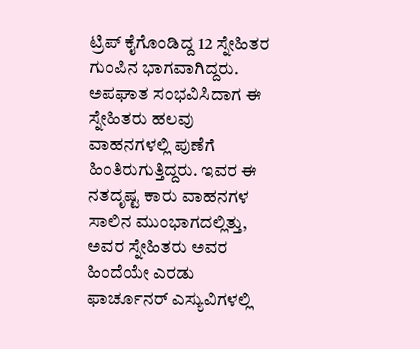ಟ್ರಿಪ್ ಕೈಗೊಂಡಿದ್ದ 12 ಸ್ನೇಹಿತರ ಗುಂಪಿನ ಭಾಗವಾಗಿದ್ದರು. ಅಪಘಾತ ಸಂಭವಿಸಿದಾಗ ಈ ಸ್ನೇಹಿತರು ಹಲವು ವಾಹನಗಳಲ್ಲಿ ಪುಣೆಗೆ ಹಿಂತಿರುಗುತ್ತಿದ್ದರು. ಇವರ ಈ ನತದೃಷ್ಟ ಕಾರು ವಾಹನಗಳ ಸಾಲಿನ ಮುಂಭಾಗದಲ್ಲಿತ್ತು, ಅವರ ಸ್ನೇಹಿತರು ಅವರ ಹಿಂದೆಯೇ ಎರಡು ಫಾರ್ಚೂನರ್ ಎಸ್ಯುವಿಗಳಲ್ಲಿ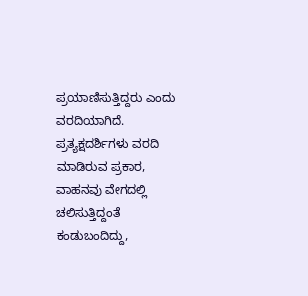ಪ್ರಯಾಣಿಸುತ್ತಿದ್ದರು ಎಂದು ವರದಿಯಾಗಿದೆ. ಪ್ರತ್ಯಕ್ಷದರ್ಶಿಗಳು ವರದಿ ಮಾಡಿರುವ ಪ್ರಕಾರ, ವಾಹನವು ವೇಗದಲ್ಲಿ ಚಲಿಸುತ್ತಿದ್ದಂತೆ ಕಂಡುಬಂದಿದ್ದು,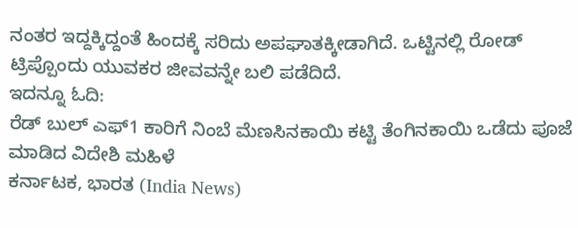ನಂತರ ಇದ್ದಕ್ಕಿದ್ದಂತೆ ಹಿಂದಕ್ಕೆ ಸರಿದು ಅಪಘಾತಕ್ಕೀಡಾಗಿದೆ. ಒಟ್ಟಿನಲ್ಲಿ ರೋಡ್ ಟ್ರಿಪ್ಪೊಂದು ಯುವಕರ ಜೀವವನ್ನೇ ಬಲಿ ಪಡೆದಿದೆ.
ಇದನ್ನೂ ಓದಿ:
ರೆಡ್ ಬುಲ್ ಎಫ್1 ಕಾರಿಗೆ ನಿಂಬೆ ಮೆಣಸಿನಕಾಯಿ ಕಟ್ಟಿ ತೆಂಗಿನಕಾಯಿ ಒಡೆದು ಪೂಜೆ ಮಾಡಿದ ವಿದೇಶಿ ಮಹಿಳೆ
ಕರ್ನಾಟಕ, ಭಾರತ (India News)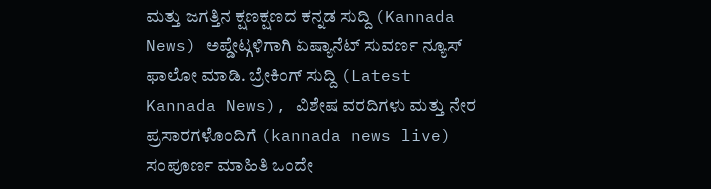ಮತ್ತು ಜಗತ್ತಿನ ಕ್ಷಣಕ್ಷಣದ ಕನ್ನಡ ಸುದ್ದಿ (Kannada News) ಅಪ್ಡೇಟ್ಗಳಿಗಾಗಿ ಏಷ್ಯಾನೆಟ್ ಸುವರ್ಣ ನ್ಯೂಸ್ ಫಾಲೋ ಮಾಡಿ. ಬ್ರೇಕಿಂಗ್ ಸುದ್ದಿ (Latest Kannada News), ವಿಶೇಷ ವರದಿಗಳು ಮತ್ತು ನೇರ ಪ್ರಸಾರಗಳೊಂದಿಗೆ (kannada news live) ಸಂಪೂರ್ಣ ಮಾಹಿತಿ ಒಂದೇ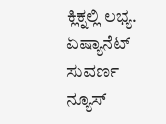ಕ್ಲಿಕ್ನಲ್ಲಿ ಲಭ್ಯ. ಏಷ್ಯಾನೆಟ್ ಸುವರ್ಣ ನ್ಯೂಸ್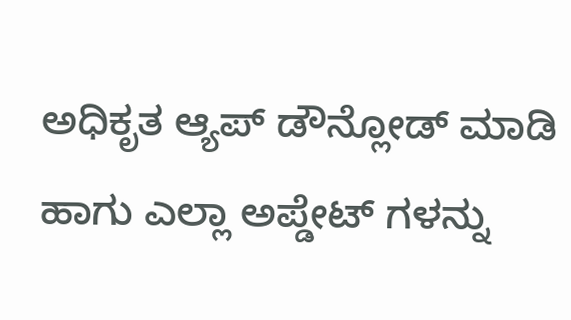ಅಧಿಕೃತ ಆ್ಯಪ್ ಡೌನ್ಲೋಡ್ ಮಾಡಿ ಹಾಗು ಎಲ್ಲಾ ಅಪ್ಡೇಟ್ ಗಳನ್ನು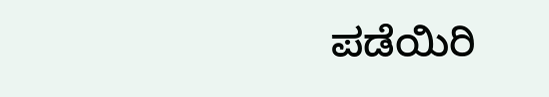ಪಡೆಯಿರಿ